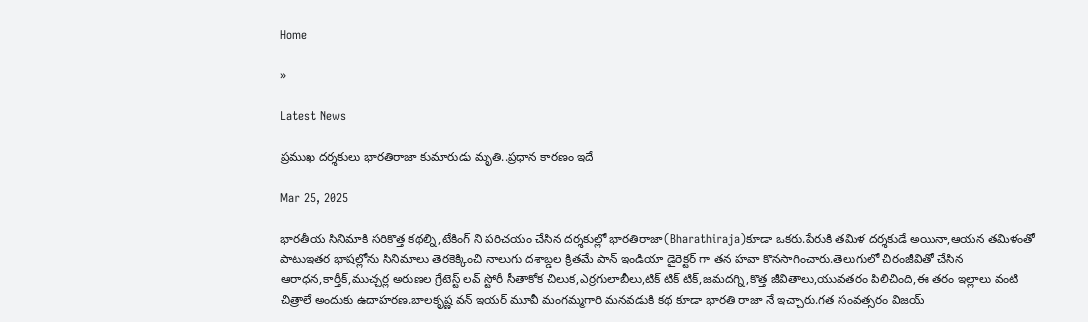Home

»

Latest News

ప్రముఖ దర్శకులు భారతిరాజా కుమారుడు మృతి..ప్రధాన కారణం ఇదే

Mar 25, 2025

భారతీయ సినిమాకి సరికొత్త కథల్ని,టేకింగ్ ని పరిచయం చేసిన దర్శకుల్లో భారతిరాజా(Bharathiraja)కూడా ఒకరు.పేరుకి తమిళ దర్శకుడే అయినా,ఆయన తమిళంతో పాటుఇతర భాషల్లోను సినిమాలు తెరకెక్కించి నాలుగు దశాబ్డల క్రితమే పాన్ ఇండియా డైరెక్టర్ గా తన హవా కొనసాగించారు.తెలుగులో చిరంజీవితో చేసిన ఆరాధన,కార్తీక్,ముచ్చర్ల అరుణల గ్రేటెస్ట్ లవ్ స్టోరీ సీతాకోక చిలుక,ఎర్రగులాబీలు,టిక్ టిక్ టిక్,జమదగ్ని,కొత్త జీవితాలు,యువతరం పిలిచింది,ఈ తరం ఇల్లాలు వంటి చిత్రాలే అందుకు ఉదాహరణ.బాలకృష్ణ వన్ ఇయర్ మూవీ మంగమ్మగారి మనవడుకి కథ కూడా భారతి రాజా నే ఇచ్చారు.గత సంవత్సరం విజయ్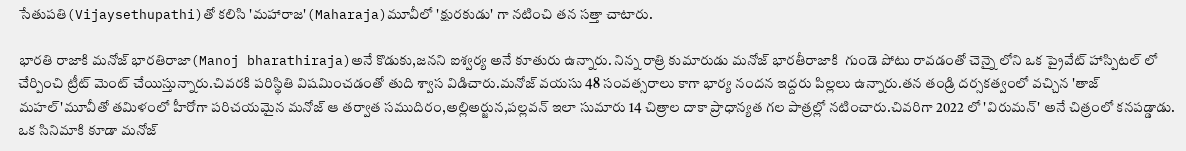సేతుపతి(Vijaysethupathi)తో కలిసి 'మహారాజ'(Maharaja)మూవీలో 'క్షురకుడు' గా నటించి తన సత్తా చాటారు.

భారతి రాజాకి మనోజ్ భారతిరాజా(Manoj bharathiraja)అనే కొడుకు,జనని ఐశ్వర్య అనే కూతురు ఉన్నారు. నిన్న రాత్రి కుమారుడు మనోజ్ భారతీరాజాకి  గుండె పోటు రావడంతో చెన్నై లోని ఒక ప్రైవేట్ హాస్పిటల్ లో చేర్పించి ట్రీట్ మెంట్ చేయిస్తున్నారు.చివరకి పరిస్థితి విషమించడంతో తుది శ్వాస విడిచారు.మనోజ్ వయసు 48 సంవత్సరాలు కాగా భార్య నందన ఇద్దరు పిల్లలు ఉన్నారు.తన తండ్రి దర్సకత్వంలో వచ్చిన 'తాజ్ మహల్'మూవీతో తమిళంలో హీరోగా పరిచయమైన మనోజ్ ఆ తర్వాత సముదిరం,అల్లిఅర్జున,పల్లవన్ ఇలా సుమారు 14 చిత్రాల దాకా ప్రాధాన్యత గల పాత్రల్లో నటించారు.చివరిగా 2022 లో 'విరుమన్' అనే చిత్రంలో కనపడ్డాడు. ఒక సినిమాకి కూడా మనోజ్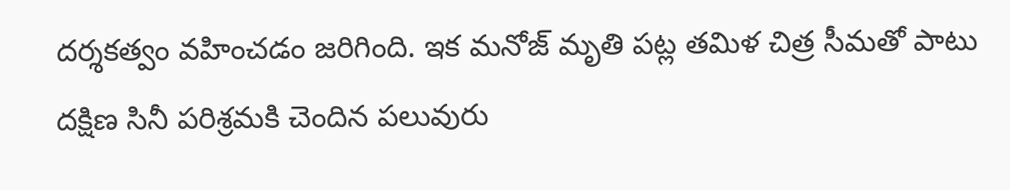దర్శకత్వం వహించడం జరిగింది. ఇక మనోజ్ మృతి పట్ల తమిళ చిత్ర సీమతో పాటు దక్షిణ సినీ పరిశ్రమకి చెందిన పలువురు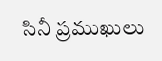సినీ ప్రముఖులు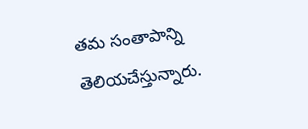తమ సంతాపాన్ని తెలియచేస్తున్నారు.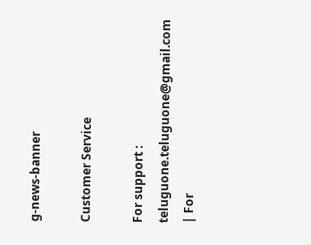g-news-banner

Customer Service

For support : teluguone.teluguone@gmail.com | For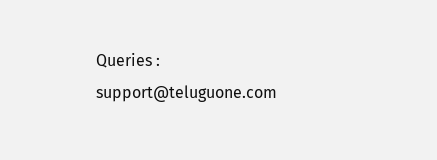Queries : support@teluguone.com